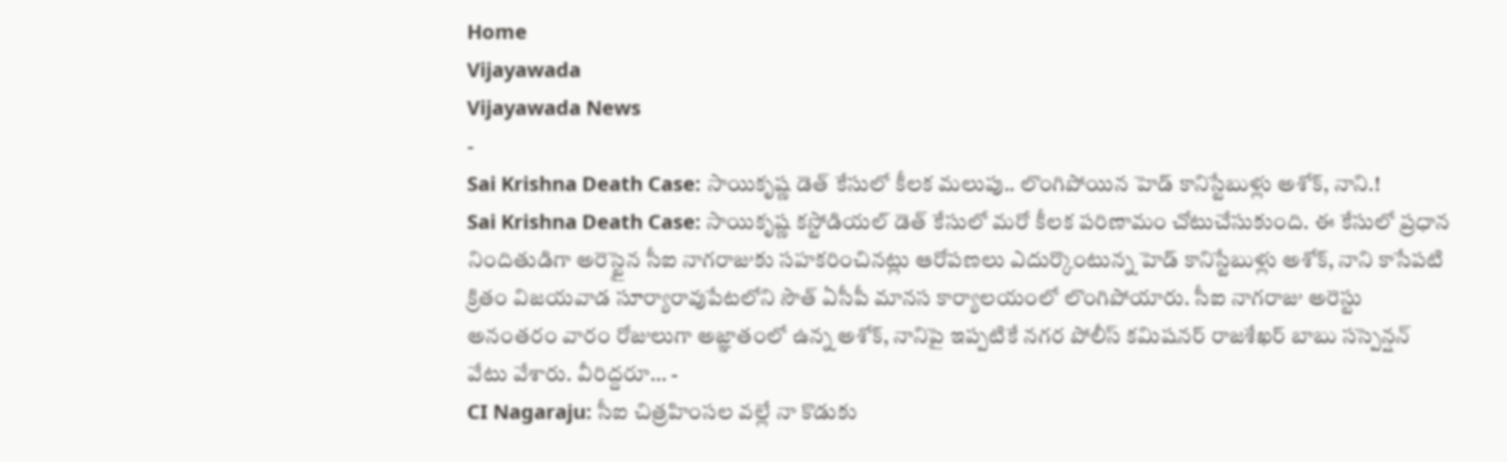Home
Vijayawada
Vijayawada News
-
Sai Krishna Death Case: సాయికృష్ణ డెత్ కేసులో కీలక మలుపు.. లొంగిపోయిన హెడ్ కానిస్టేబుళ్లు అశోక్, నాని.!
Sai Krishna Death Case: సాయికృష్ణ కస్టోడియల్ డెత్ కేసులో మరో కీలక పరిణామం చోటుచేసుకుంది. ఈ కేసులో ప్రధాన నిందితుడిగా అరెస్టైన సీఐ నాగరాజుకు సహకరించినట్లు ఆరోపణలు ఎదుర్కొంటున్న హెడ్ కానిస్టేబుళ్లు అశోక్, నాని కాసేపటి క్రితం విజయవాడ సూర్యారావుపేటలోని సౌత్ ఏసీపీ మానస కార్యాలయంలో లొంగిపోయారు. సీఐ నాగరాజు అరెస్టు అనంతరం వారం రోజులుగా అజ్ఞాతంలో ఉన్న అశోక్, నానిపై ఇప్పటికే నగర పోలీస్ కమిషనర్ రాజశేఖర్ బాబు సస్పెన్షన్ వేటు వేశారు. వీరిద్దరూ… -
CI Nagaraju: సీఐ చిత్రహింసల వల్లే నా కొడుకు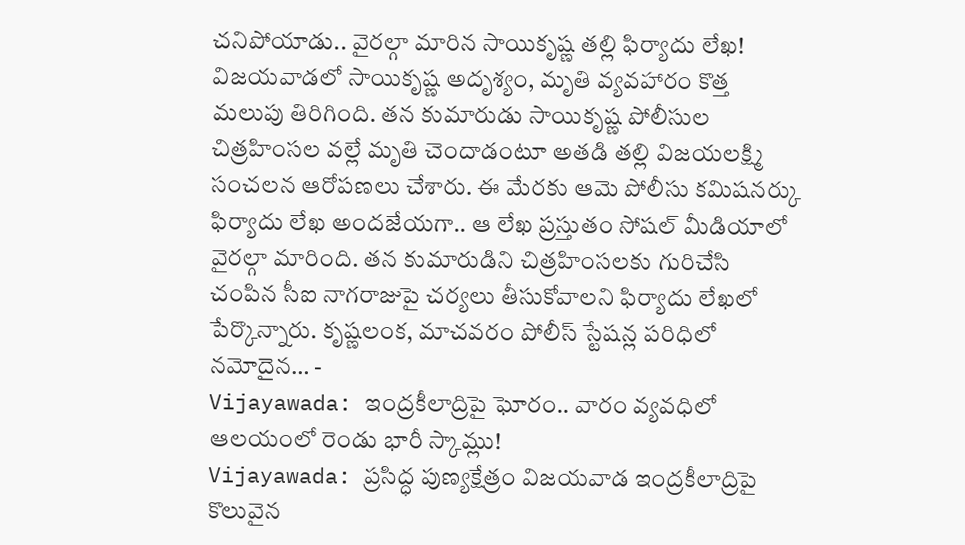చనిపోయాడు.. వైరల్గా మారిన సాయికృష్ణ తల్లి ఫిర్యాదు లేఖ!
విజయవాడలో సాయికృష్ణ అదృశ్యం, మృతి వ్యవహారం కొత్త మలుపు తిరిగింది. తన కుమారుడు సాయికృష్ణ పోలీసుల చిత్రహింసల వల్లే మృతి చెందాడంటూ అతడి తల్లి విజయలక్ష్మి సంచలన ఆరోపణలు చేశారు. ఈ మేరకు ఆమె పోలీసు కమిషనర్కు ఫిర్యాదు లేఖ అందజేయగా.. ఆ లేఖ ప్రస్తుతం సోషల్ మీడియాలో వైరల్గా మారింది. తన కుమారుడిని చిత్రహింసలకు గురిచేసి చంపిన సీఐ నాగరాజుపై చర్యలు తీసుకోవాలని ఫిర్యాదు లేఖలో పేర్కొన్నారు. కృష్ణలంక, మాచవరం పోలీస్ స్టేషన్ల పరిధిలో నమోదైన… -
Vijayawada: ఇంద్రకీలాద్రిపై ఘోరం.. వారం వ్యవధిలో ఆలయంలో రెండు భారీ స్కామ్లు!
Vijayawada: ప్రసిద్ధ పుణ్యక్షేత్రం విజయవాడ ఇంద్రకీలాద్రిపై కొలువైన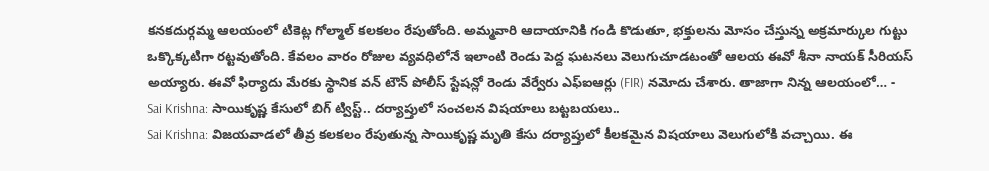కనకదుర్గమ్మ ఆలయంలో టికెట్ల గోల్మాల్ కలకలం రేపుతోంది. అమ్మవారి ఆదాయానికి గండి కొడుతూ, భక్తులను మోసం చేస్తున్న అక్రమార్కుల గుట్టు ఒక్కొక్కటిగా రట్టవుతోంది. కేవలం వారం రోజుల వ్యవధిలోనే ఇలాంటి రెండు పెద్ద ఘటనలు వెలుగుచూడటంతో ఆలయ ఈవో శీనా నాయక్ సీరియస్ అయ్యారు. ఈవో ఫిర్యాదు మేరకు స్థానిక వన్ టౌన్ పోలీస్ స్టేషన్లో రెండు వేర్వేరు ఎఫ్ఐఆర్లు (FIR) నమోదు చేశారు. తాజాగా నిన్న ఆలయంలో… -
Sai Krishna: సాయికృష్ణ కేసులో బిగ్ ట్విస్ట్.. దర్యాప్తులో సంచలన విషయాలు బట్టబయలు..
Sai Krishna: విజయవాడలో తీవ్ర కలకలం రేపుతున్న సాయికృష్ణ మృతి కేసు దర్యాప్తులో కీలకమైన విషయాలు వెలుగులోకి వచ్చాయి. ఈ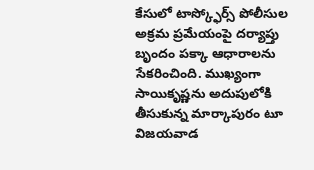కేసులో టాస్క్ఫోర్స్ పోలీసుల అక్రమ ప్రమేయంపై దర్యాప్తు బృందం పక్కా ఆధారాలను సేకరించింది. ముఖ్యంగా సాయికృష్ణను అదుపులోకి తీసుకున్న మార్కాపురం టూ విజయవాడ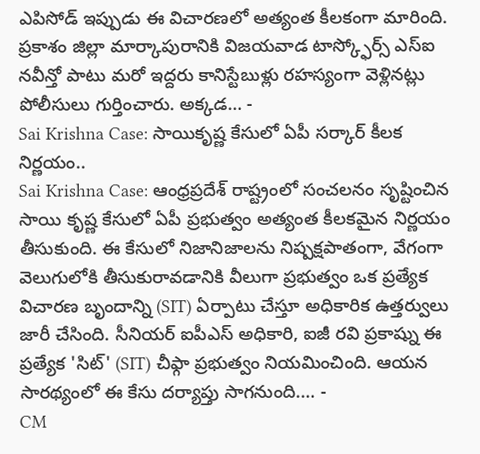ఎపిసోడ్ ఇప్పుడు ఈ విచారణలో అత్యంత కీలకంగా మారింది. ప్రకాశం జిల్లా మార్కాపురానికి విజయవాడ టాస్క్ఫోర్స్ ఎస్ఐ నవీన్తో పాటు మరో ఇద్దరు కానిస్టేబుళ్లు రహస్యంగా వెళ్లినట్లు పోలీసులు గుర్తించారు. అక్కడ… -
Sai Krishna Case: సాయికృష్ణ కేసులో ఏపీ సర్కార్ కీలక నిర్ణయం..
Sai Krishna Case: ఆంధ్రప్రదేశ్ రాష్ట్రంలో సంచలనం సృష్టించిన సాయి కృష్ణ కేసులో ఏపీ ప్రభుత్వం అత్యంత కీలకమైన నిర్ణయం తీసుకుంది. ఈ కేసులో నిజానిజాలను నిష్పక్షపాతంగా, వేగంగా వెలుగులోకి తీసుకురావడానికి వీలుగా ప్రభుత్వం ఒక ప్రత్యేక విచారణ బృందాన్ని (SIT) ఏర్పాటు చేస్తూ అధికారిక ఉత్తర్వులు జారీ చేసింది. సీనియర్ ఐపీఎస్ అధికారి, ఐజీ రవి ప్రకాష్ను ఈ ప్రత్యేక 'సిట్' (SIT) చీఫ్గా ప్రభుత్వం నియమించింది. ఆయన సారథ్యంలో ఈ కేసు దర్యాప్తు సాగనుంది.… -
CM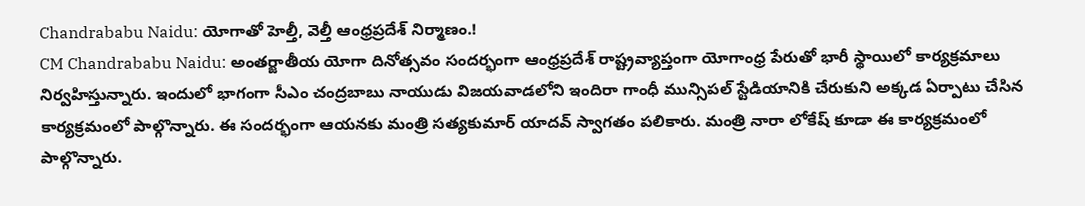Chandrababu Naidu: యోగాతో హెల్తీ, వెల్తీ ఆంధ్రప్రదేశ్ నిర్మాణం.!
CM Chandrababu Naidu: అంతర్జాతీయ యోగా దినోత్సవం సందర్భంగా ఆంధ్రప్రదేశ్ రాష్ట్రవ్యాప్తంగా యోగాంధ్ర పేరుతో భారీ స్థాయిలో కార్యక్రమాలు నిర్వహిస్తున్నారు. ఇందులో భాగంగా సీఎం చంద్రబాబు నాయుడు విజయవాడలోని ఇందిరా గాంధీ మున్సిపల్ స్టేడియానికి చేరుకుని అక్కడ ఏర్పాటు చేసిన కార్యక్రమంలో పాల్గొన్నారు. ఈ సందర్భంగా ఆయనకు మంత్రి సత్యకుమార్ యాదవ్ స్వాగతం పలికారు. మంత్రి నారా లోకేష్ కూడా ఈ కార్యక్రమంలో పాల్గొన్నారు.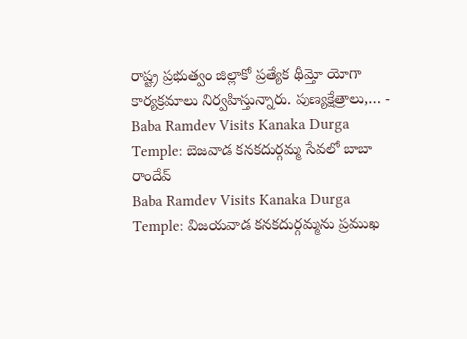రాష్ట్ర ప్రభుత్వం జిల్లాకో ప్రత్యేక థీమ్తో యోగా కార్యక్రమాలు నిర్వహిస్తున్నారు. పుణ్యక్షేత్రాలు,… -
Baba Ramdev Visits Kanaka Durga Temple: బెజవాడ కనకదుర్గమ్మ సేవలో బాబా రాందేవ్
Baba Ramdev Visits Kanaka Durga Temple: విజయవాడ కనకదుర్గమ్మను ప్రముఖ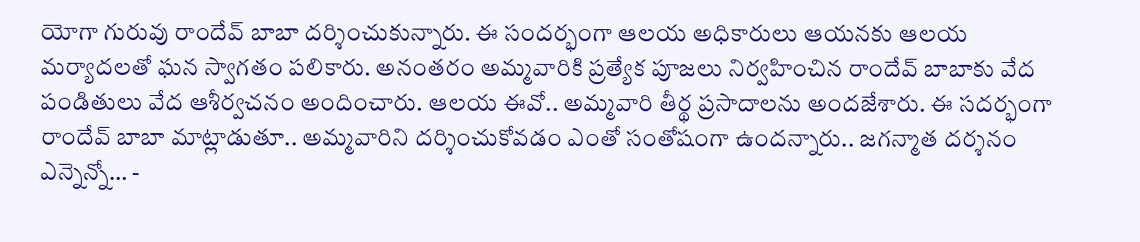యోగా గురువు రాందేవ్ బాబా దర్శించుకున్నారు. ఈ సందర్భంగా ఆలయ అధికారులు ఆయనకు ఆలయ మర్యాదలతో ఘన స్వాగతం పలికారు. అనంతరం అమ్మవారికి ప్రత్యేక పూజలు నిర్వహించిన రాందేవ్ బాబాకు వేద పండితులు వేద ఆశీర్వచనం అందించారు. ఆలయ ఈవో.. అమ్మవారి తీర్థ ప్రసాదాలను అందజేశారు. ఈ సదర్భంగా రాందేవ్ బాబా మాట్లాడుతూ.. అమ్మవారిని దర్శించుకోవడం ఎంతో సంతోషంగా ఉందన్నారు.. జగన్మాత దర్శనం ఎన్నెన్నో… -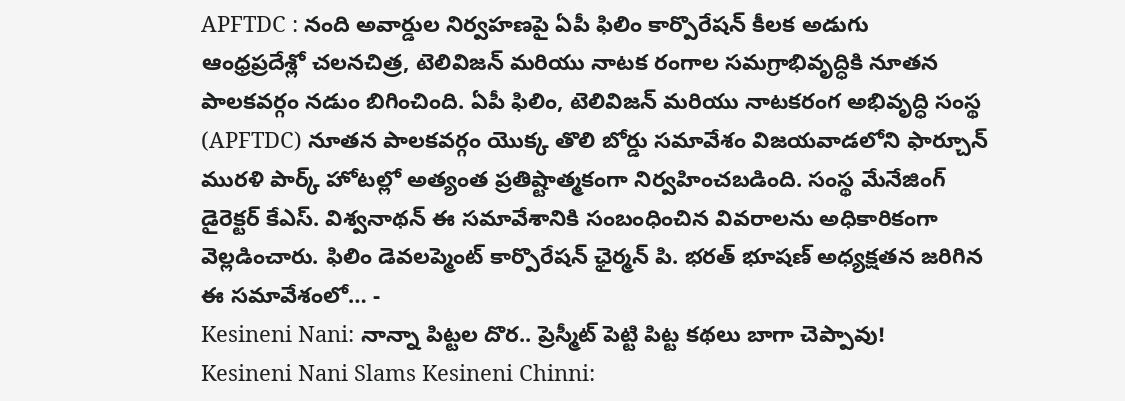APFTDC : నంది అవార్డుల నిర్వహణపై ఏపీ ఫిలిం కార్పొరేషన్ కీలక అడుగు
ఆంధ్రప్రదేశ్లో చలనచిత్ర, టెలివిజన్ మరియు నాటక రంగాల సమగ్రాభివృద్ధికి నూతన పాలకవర్గం నడుం బిగించింది. ఏపీ ఫిలిం, టెలివిజన్ మరియు నాటకరంగ అభివృద్ధి సంస్థ (APFTDC) నూతన పాలకవర్గం యొక్క తొలి బోర్డు సమావేశం విజయవాడలోని ఫార్చూన్ మురళి పార్క్ హోటల్లో అత్యంత ప్రతిష్టాత్మకంగా నిర్వహించబడింది. సంస్థ మేనేజింగ్ డైరెక్టర్ కేఎస్. విశ్వనాథన్ ఈ సమావేశానికి సంబంధించిన వివరాలను అధికారికంగా వెల్లడించారు. ఫిలిం డెవలప్మెంట్ కార్పొరేషన్ ఛైర్మన్ పి. భరత్ భూషణ్ అధ్యక్షతన జరిగిన ఈ సమావేశంలో… -
Kesineni Nani: నాన్నా పిట్టల దొర.. ప్రెస్మీట్ పెట్టి పిట్ట కథలు బాగా చెప్పావు!
Kesineni Nani Slams Kesineni Chinni: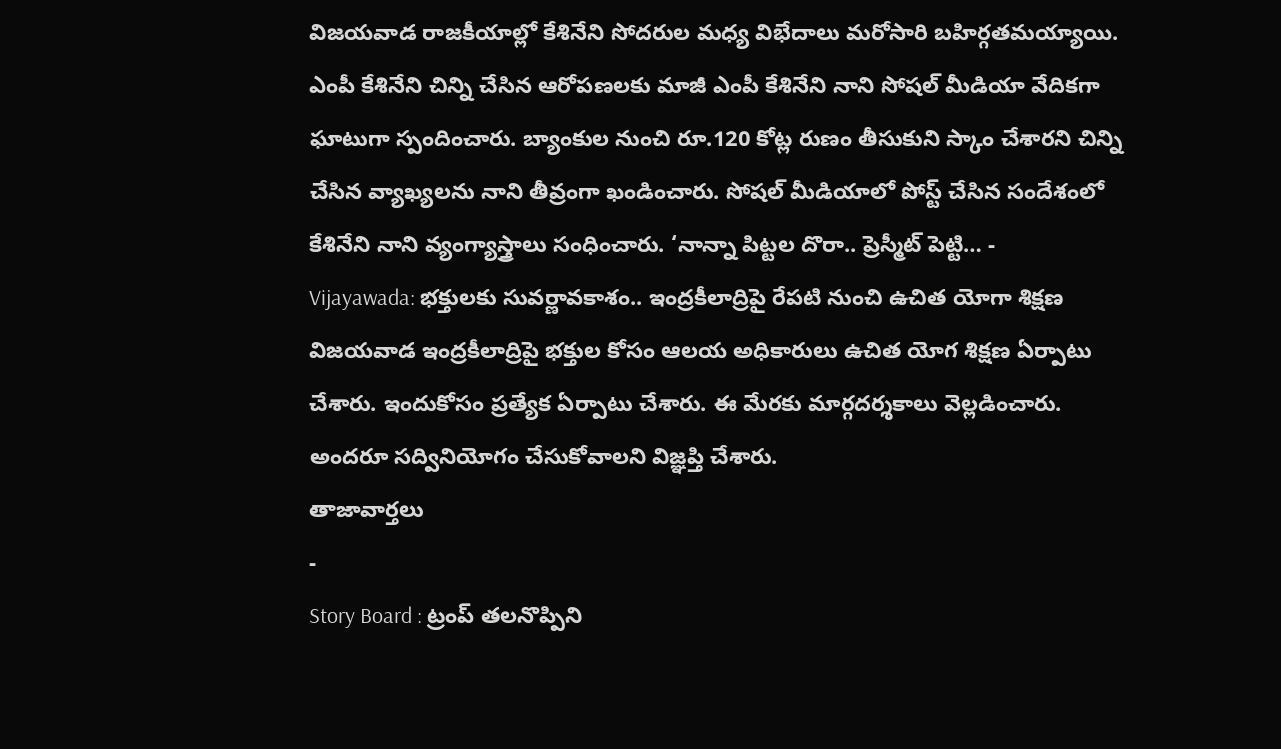విజయవాడ రాజకీయాల్లో కేశినేని సోదరుల మధ్య విభేదాలు మరోసారి బహిర్గతమయ్యాయి. ఎంపీ కేశినేని చిన్ని చేసిన ఆరోపణలకు మాజీ ఎంపీ కేశినేని నాని సోషల్ మీడియా వేదికగా ఘాటుగా స్పందించారు. బ్యాంకుల నుంచి రూ.120 కోట్ల రుణం తీసుకుని స్కాం చేశారని చిన్ని చేసిన వ్యాఖ్యలను నాని తీవ్రంగా ఖండించారు. సోషల్ మీడియాలో పోస్ట్ చేసిన సందేశంలో కేశినేని నాని వ్యంగ్యాస్త్రాలు సంధించారు. ‘నాన్నా పిట్టల దొరా.. ప్రెస్మీట్ పెట్టి… -
Vijayawada: భక్తులకు సువర్ణావకాశం.. ఇంద్రకీలాద్రిపై రేపటి నుంచి ఉచిత యోగా శిక్షణ
విజయవాడ ఇంద్రకీలాద్రిపై భక్తుల కోసం ఆలయ అధికారులు ఉచిత యోగ శిక్షణ ఏర్పాటు చేశారు. ఇందుకోసం ప్రత్యేక ఏర్పాటు చేశారు. ఈ మేరకు మార్గదర్శకాలు వెల్లడించారు. అందరూ సద్వినియోగం చేసుకోవాలని విజ్ఞప్తి చేశారు.
తాజావార్తలు
-
Story Board : ట్రంప్ తలనొప్పిని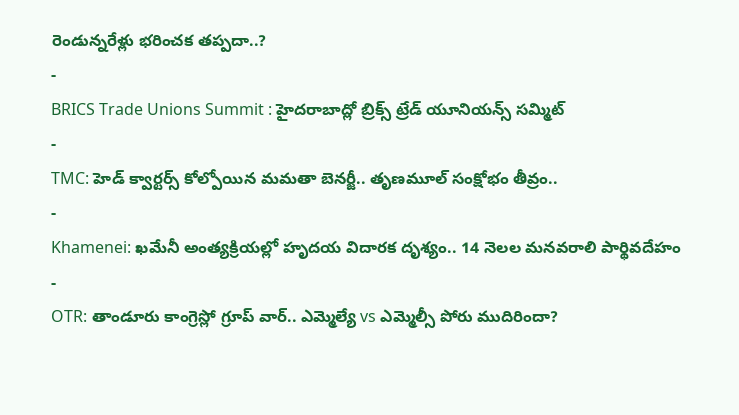రెండున్నరేళ్లు భరించక తప్పదా..?
-
BRICS Trade Unions Summit : హైదరాబాద్లో బ్రిక్స్ ట్రేడ్ యూనియన్స్ సమ్మిట్
-
TMC: హెడ్ క్వార్టర్స్ కోల్పోయిన మమతా బెనర్జీ.. తృణమూల్ సంక్షోభం తీవ్రం..
-
Khamenei: ఖమేనీ అంత్యక్రియల్లో హృదయ విదారక దృశ్యం.. 14 నెలల మనవరాలి పార్థివదేహం
-
OTR: తాండూరు కాంగ్రెస్లో గ్రూప్ వార్.. ఎమ్మెల్యే vs ఎమ్మెల్సీ పోరు ముదిరిందా?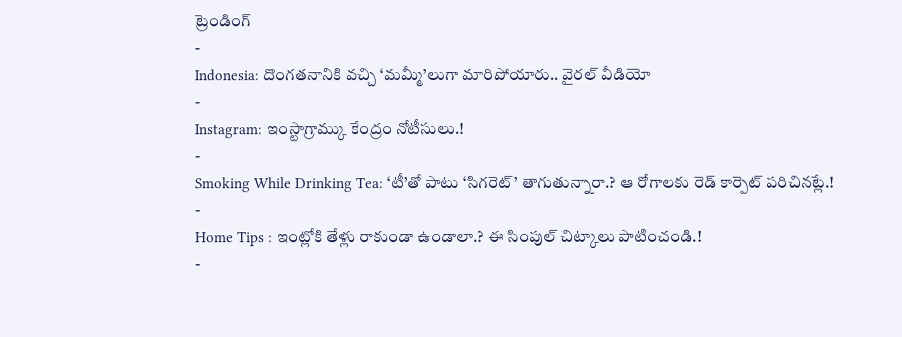ట్రెండింగ్
-
Indonesia: దొంగతనానికి వచ్చి ‘మమ్మీ’లుగా మారిపోయారు.. వైరల్ వీడియో
-
Instagram: ఇంస్టాగ్రామ్కు కేంద్రం నోటీసులు.!
-
Smoking While Drinking Tea: ‘టీ’తో పాటు ‘సిగరెట్’ తాగుతున్నారా.? ఆ రోగాలకు రెడ్ కార్పెట్ పరిచినట్లే.!
-
Home Tips : ఇంట్లోకి తేళ్లు రాకుండా ఉండాలా.? ఈ సింపుల్ చిట్కాలు పాటించండి.!
-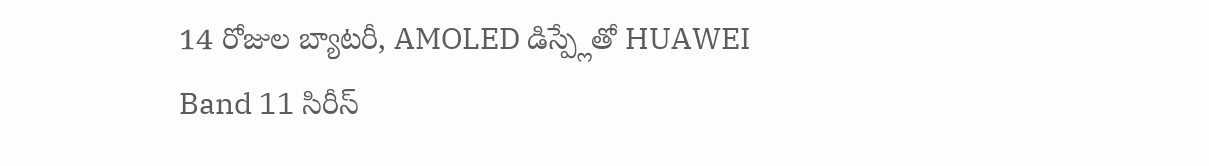14 రోజుల బ్యాటరీ, AMOLED డిస్ప్లేతో HUAWEI Band 11 సిరీస్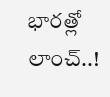భారత్లో లాంచ్..!